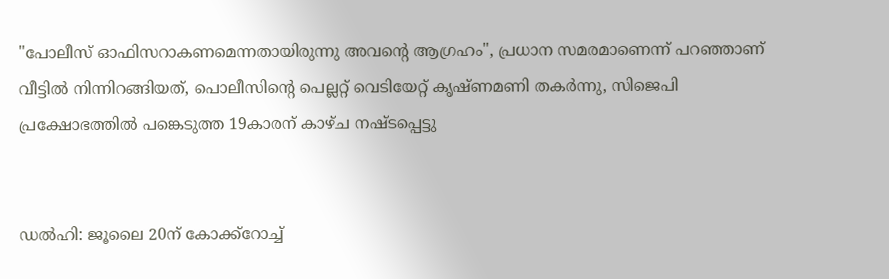"പോലീസ് ഓഫിസറാകണമെന്നതായിരുന്നു അവന്റെ ആഗ്രഹം", പ്രധാന സമരമാണെന്ന് പറഞ്ഞാണ് വീട്ടില്‍ നിന്നിറങ്ങിയത്, പൊലീസിന്റെ പെല്ലറ്റ് വെടിയേറ്റ് കൃഷ്ണമണി തകര്‍ന്നു, സിജെപി പ്രക്ഷോഭത്തില്‍ പങ്കെടുത്ത 19കാരന് കാഴ്ച നഷ്ടപ്പെട്ടു


ഡല്‍ഹി: ജൂലൈ 20ന് കോക്ക്‌റോച്ച്‌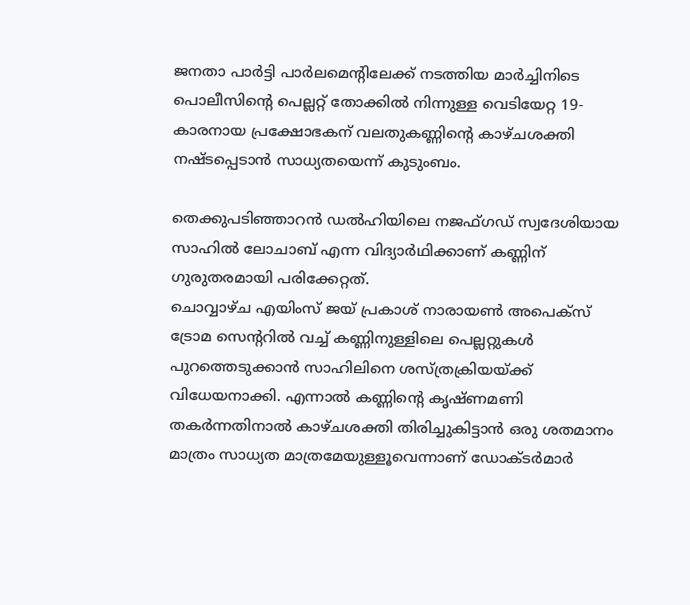ജനതാ പാർട്ടി പാർലമെന്റിലേക്ക് നടത്തിയ മാർച്ചിനിടെ പൊലീസിന്റെ പെല്ലറ്റ് തോക്കില്‍ നിന്നുള്ള വെടിയേറ്റ 19-കാരനായ പ്രക്ഷോഭകന് വലതുകണ്ണിന്റെ കാഴ്ചശക്തി നഷ്ടപ്പെടാൻ സാധ്യതയെന്ന് കുടുംബം.

തെക്കുപടിഞ്ഞാറൻ ഡല്‍ഹിയിലെ നജഫ്ഗഡ് സ്വദേശിയായ സാഹില്‍ ലോചാബ് എന്ന വിദ്യാർഥിക്കാണ് കണ്ണിന് ഗുരുതരമായി പരിക്കേറ്റത്.
ചൊവ്വാഴ്ച എയിംസ് ജയ് പ്രകാശ് നാരായണ്‍ അപെക്‌സ് ട്രോമ സെന്ററില്‍ വച്ച്‌ കണ്ണിനുള്ളിലെ പെല്ലറ്റുകള്‍ പുറത്തെടുക്കാൻ സാഹിലിനെ ശസ്ത്രക്രിയയ്ക്ക് വിധേയനാക്കി. എന്നാല്‍ കണ്ണിന്റെ കൃഷ്ണമണി തകർന്നതിനാല്‍ കാഴ്ചശക്തി തിരിച്ചുകിട്ടാൻ ഒരു ശതമാനം മാത്രം സാധ്യത മാത്രമേയുള്ളൂവെന്നാണ് ഡോക്ടർമാർ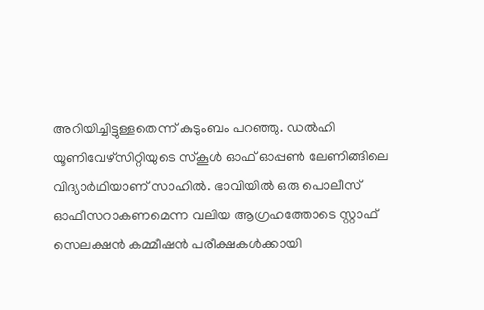അറിയിച്ചിട്ടുള്ളതെന്ന് കുടുംബം പറഞ്ഞു. ഡല്‍ഹി യൂണിവേഴ്‌സിറ്റിയുടെ സ്‌കൂള്‍ ഓഫ് ഓപ്പണ്‍ ലേണിങ്ങിലെ വിദ്യാർഥിയാണ് സാഹില്‍. ഭാവിയില്‍ ഒരു പൊലീസ് ഓഫീസറാകണമെന്ന വലിയ ആഗ്രഹത്തോടെ സ്റ്റാഫ് സെലക്ഷൻ കമ്മീഷൻ പരീക്ഷകള്‍ക്കായി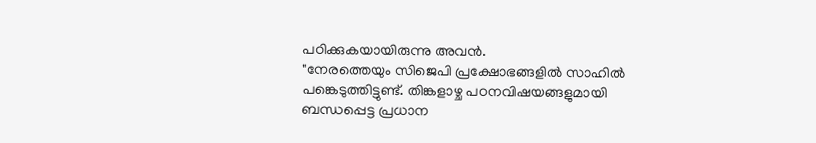പഠിക്കുകയായിരുന്നു അവൻ.
"നേരത്തെയും സിജെപി പ്രക്ഷോഭങ്ങളില്‍ സാഹില്‍ പങ്കെടുത്തിട്ടുണ്ട്. തിങ്കളാഴ്ച പഠനവിഷയങ്ങളുമായി ബന്ധപ്പെട്ട പ്രധാന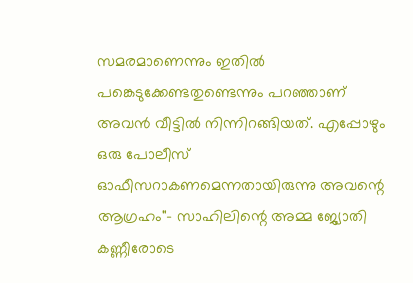സമരമാണെന്നും ഇതില്‍ പങ്കെടുക്കേണ്ടതുണ്ടെന്നും പറഞ്ഞാണ് അവൻ വീട്ടില്‍ നിന്നിറങ്ങിയത്. എപ്പോഴും ഒരു പോലീസ് ഓഫീസറാകണമെന്നതായിരുന്നു അവന്റെ ആഗ്രഹം"- സാഹിലിന്റെ അമ്മ ജ്യോതി കണ്ണീരോടെ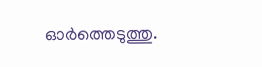ഓർത്തെടുത്തു.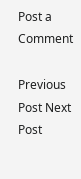Post a Comment

Previous Post Next Post